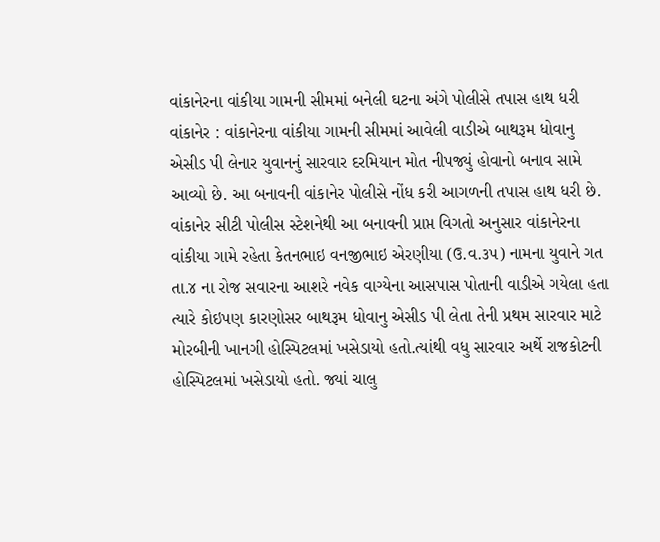વાંકાનેરના વાંકીયા ગામની સીમમાં બનેલી ઘટના અંગે પોલીસે તપાસ હાથ ધરી વાંકાનેર : વાંકાનેરના વાંકીયા ગામની સીમમાં આવેલી વાડીએ બાથરૂમ ધોવાનુ એસીડ પી લેનાર યુવાનનું સારવાર દરમિયાન મોત નીપજ્યું હોવાનો બનાવ સામે આવ્યો છે. આ બનાવની વાંકાનેર પોલીસે નોંધ કરી આગળની તપાસ હાથ ધરી છે. વાંકાનેર સીટી પોલીસ સ્ટેશનેથી આ બનાવની પ્રાપ્ત વિગતો અનુસાર વાંકાનેરના વાંકીયા ગામે રહેતા કેતનભાઇ વનજીભાઇ એરણીયા (ઉ.વ.૩૫) નામના યુવાને ગત તા.૪ ના રોજ સવારના આશરે નવેક વાગ્યેના આસપાસ પોતાની વાડીએ ગયેલા હતા ત્યારે કોઇપણ કારણોસર બાથરૂમ ધોવાનુ એસીડ પી લેતા તેની પ્રથમ સારવાર માટે મોરબીની ખાનગી હોસ્પિટલમાં ખસેડાયો હતો.ત્યાંથી વધુ સારવાર અર્થે રાજકોટની હોસ્પિટલમાં ખસેડાયો હતો. જ્યાં ચાલુ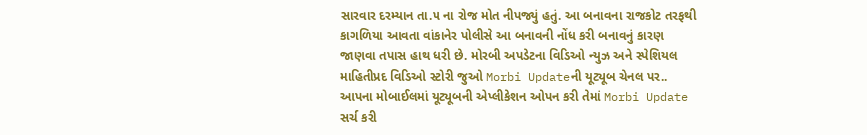સારવાર દરમ્યાન તા.૫ ના રોજ મોત નીપજ્યું હતું. આ બનાવના રાજકોટ તરફથી કાગળિયા આવતા વાંકાનેર પોલીસે આ બનાવની નોંધ કરી બનાવનું કારણ જાણવા તપાસ હાથ ધરી છે. મોરબી અપડેટના વિડિઓ ન્યુઝ અને સ્પેશિયલ માહિતીપ્રદ વિડિઓ સ્ટોરી જુઓ Morbi Updateની યૂટ્યૂબ ચેનલ પર.. આપના મોબાઈલમાં યૂટ્યૂબની એપ્લીકેશન ઓપન કરી તેમાં Morbi Update સર્ચ કરી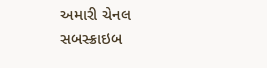અમારી ચેનલ સબસ્ક્રાઇબ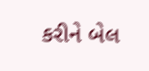કરીને બેલ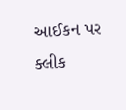આઈકન પર ક્લીક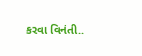કરવા વિનંતી..